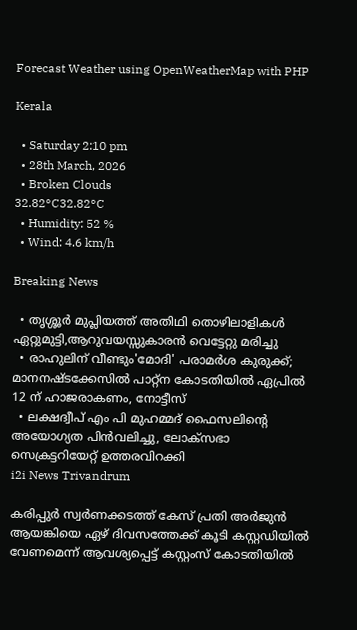Forecast Weather using OpenWeatherMap with PHP

Kerala

  • Saturday 2:10 pm
  • 28th March, 2026
  • Broken Clouds
32.82°C32.82°C
  • Humidity: 52 %
  • Wind: 4.6 km/h

Breaking News

  • തൃശ്ശൂർ മുപ്ലിയത്ത് അതിഥി തൊഴിലാളികൾ ഏറ്റുമുട്ടി,ആറുവയസ്സുകാരൻ വെട്ടേറ്റു മരിച്ചു
  • രാഹുലിന് വീണ്ടും'മോദി' പരാമര്‍ശ കുരുക്ക്; മാനനഷ്ടക്കേസിൽ പാറ്റ്ന കോടതിയിൽ ഏപ്രിൽ 12 ന് ഹാജരാകണം, നോട്ടീസ്
  • ലക്ഷദ്വീപ് എം പി മുഹമ്മദ് ഫൈസലിൻ്റെ അയോഗ്യത പിൻവലിച്ചു, ലോക്സഭാ  സെക്രട്ടറിയേറ്റ് ഉത്തരവിറക്കി
i2i News Trivandrum

കരിപ്പുർ സ്വർണക്കടത്ത് കേസ് പ്രതി അർജുൻ ആയങ്കിയെ ഏഴ് ദിവസത്തേക്ക് കൂടി കസ്റ്റഡിയിൽ വേണമെന്ന് ആവശ്യപ്പെട്ട് കസ്റ്റംസ് കോടതിയിൽ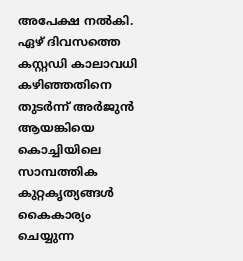അപേക്ഷ നൽകി. ഏഴ് ദിവസത്തെ കസ്റ്റഡി കാലാവധി കഴിഞ്ഞതിനെ തുടർന്ന് അർജുൻ ആയങ്കിയെ കൊച്ചിയിലെ സാമ്പത്തിക കുറ്റകൃത്യങ്ങൾ കൈകാര്യം ചെയ്യുന്ന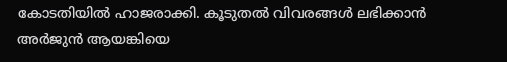കോടതിയിൽ ഹാജരാക്കി. കൂടുതൽ വിവരങ്ങൾ ലഭിക്കാൻ അർജുൻ ആയങ്കിയെ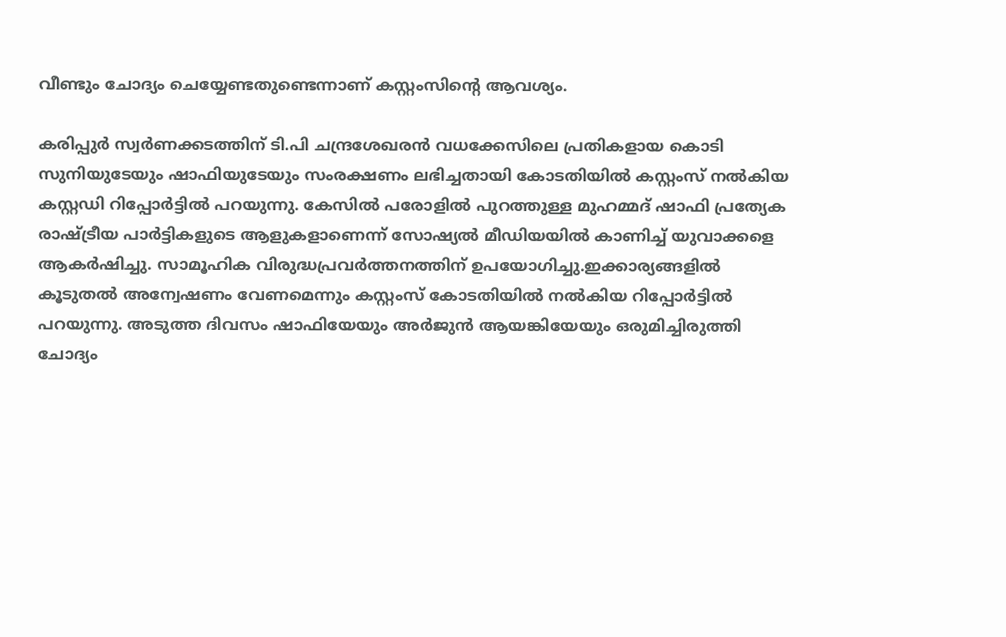വീണ്ടും ചോദ്യം ചെയ്യേണ്ടതുണ്ടെന്നാണ് കസ്റ്റംസിന്റെ ആവശ്യം.

കരിപ്പുർ സ്വർണക്കടത്തിന് ടി.പി ചന്ദ്രശേഖരൻ വധക്കേസിലെ പ്രതികളായ കൊടി സുനിയുടേയും ഷാഫിയുടേയും സംരക്ഷണം ലഭിച്ചതായി കോടതിയിൽ കസ്റ്റംസ് നൽകിയ കസ്റ്റഡി റിപ്പോർട്ടിൽ പറയുന്നു. കേസിൽ പരോളിൽ പുറത്തുള്ള മുഹമ്മദ് ഷാഫി പ്രത്യേക രാഷ്ട്രീയ പാർട്ടികളുടെ ആളുകളാണെന്ന് സോഷ്യൽ മീഡിയയിൽ കാണിച്ച് യുവാക്കളെ ആകർഷിച്ചു. സാമൂഹിക വിരുദ്ധപ്രവർത്തനത്തിന് ഉപയോഗിച്ചു.ഇക്കാര്യങ്ങളിൽ കൂടുതൽ അന്വേഷണം വേണമെന്നും കസ്റ്റംസ് കോടതിയിൽ നൽകിയ റിപ്പോർട്ടിൽ പറയുന്നു. അടുത്ത ദിവസം ഷാഫിയേയും അർജുൻ ആയങ്കിയേയും ഒരുമിച്ചിരുത്തി ചോദ്യം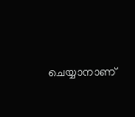ചെയ്യാനാണ്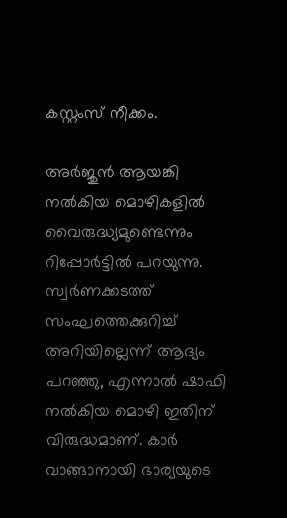കസ്റ്റംസ് നീക്കം.

അർജുൻ ആയങ്കി നൽകിയ മൊഴികളിൽ വൈരുദ്ധ്യമുണ്ടെന്നും റിപ്പോർട്ടിൽ പറയുന്നു. സ്വർണക്കടത്ത് സംഘത്തെക്കുറിച്ച് അറിയില്ലെന്ന് ആദ്യം പറഞ്ഞു, എന്നാൽ ഷാഫി നൽകിയ മൊഴി ഇതിന് വിരുദ്ധമാണ്. കാർ വാങ്ങാനായി ഭാര്യയുടെ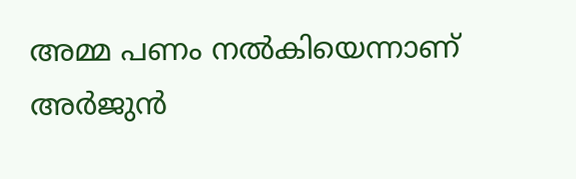അമ്മ പണം നൽകിയെന്നാണ് അർജുൻ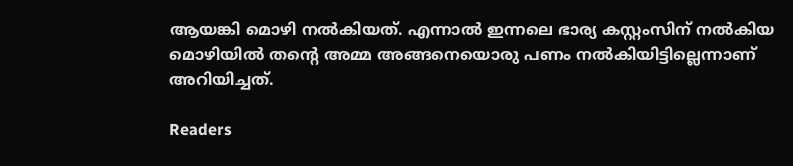ആയങ്കി മൊഴി നൽകിയത്. എന്നാൽ ഇന്നലെ ഭാര്യ കസ്റ്റംസിന് നൽകിയ മൊഴിയിൽ തന്റെ അമ്മ അങ്ങനെയൊരു പണം നൽകിയിട്ടില്ലെന്നാണ് അറിയിച്ചത്.

Readers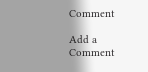Comment

Add a Comment